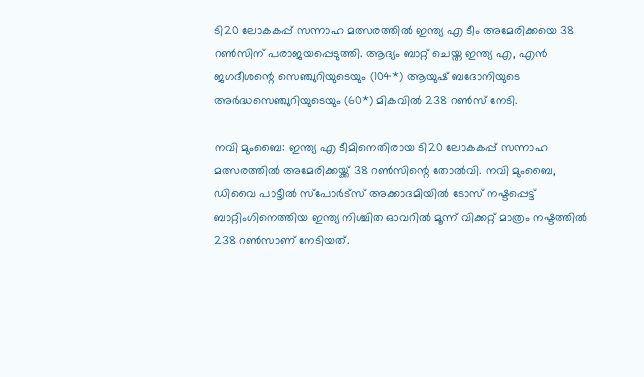ടി20 ലോകകപ്പ് സന്നാഹ മത്സരത്തിൽ ഇന്ത്യ എ ടീം അമേരിക്കയെ 38 റൺസിന് പരാജയപ്പെടുത്തി. ആദ്യം ബാറ്റ് ചെയ്ത ഇന്ത്യ എ, എൻ ജഗദീശന്റെ സെഞ്ചുറിയുടെയും (104*) ആയുഷ് ബദോനിയുടെ അർദ്ധസെഞ്ചുറിയുടെയും (60*) മികവിൽ 238 റൺസ് നേടി.

നവി മുംബൈ: ഇന്ത്യ എ ടീമിനെതിരായ ടി20 ലോകകപ്പ് സന്നാഹ മത്സരത്തില്‍ അമേരിക്കയ്ക്ക് 38 റണ്‍സിന്റെ തോല്‍വി. നവി മുംബൈ, ഡിവൈ പാട്ടീല്‍ സ്‌പോര്‍ട്‌സ് അക്കാദമിയില്‍ ടോസ് നഷ്ടപ്പെട്ട് ബാറ്റിംഗിനെത്തിയ ഇന്ത്യ നിശ്ചിത ഓവറില്‍ മൂന്ന് വിക്കറ്റ് മാത്രം നഷ്ടത്തില്‍ 238 റണ്‍സാണ് നേടിയത്.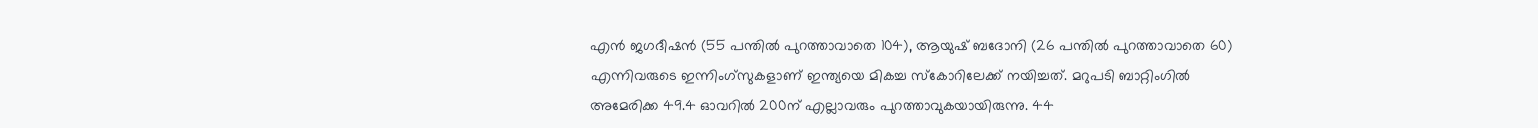എന്‍ ജഗദീഷന്‍ (55 പന്തില്‍ പുറത്താവാതെ 104), ആയുഷ് ബദോനി (26 പന്തില്‍ പുറത്താവാതെ 60) എന്നിവരുടെ ഇന്നിംഗ്‌സുകളാണ് ഇന്ത്യയെ മികച്ച സ്‌കോറിലേക്ക് നയിച്ചത്. മറുപടി ബാറ്റിംഗില്‍ അമേരിക്ക 49.4 ഓവറില്‍ 200ന് എല്ലാവരും പുറത്താവുകയായിരുന്നു. 44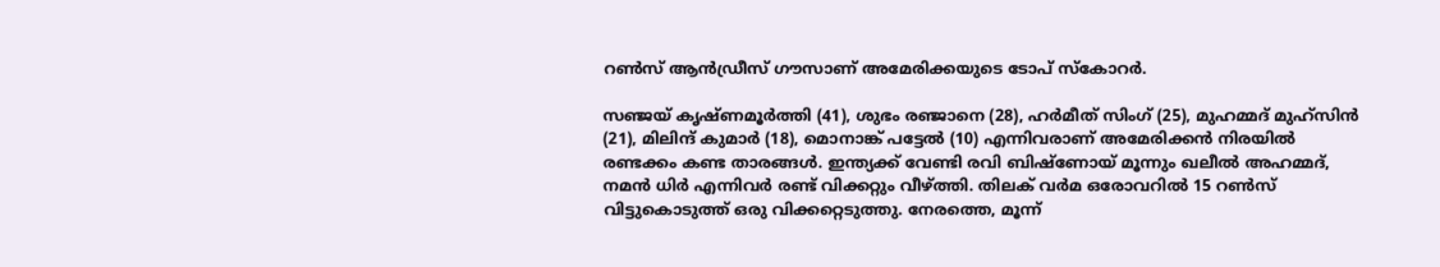റണ്‍സ് ആന്‍ഡ്രീസ് ഗൗസാണ് അമേരിക്കയുടെ ടോപ് സ്‌കോറര്‍.

സഞ്ജയ് കൃഷ്ണമൂര്‍ത്തി (41), ശുഭം രഞ്ജാനെ (28), ഹര്‍മീത് സിംഗ് (25), മുഹമ്മദ് മുഹ്‌സിന്‍ (21), മിലിന്ദ് കുമാര്‍ (18), മൊനാങ്ക് പട്ടേല്‍ (10) എന്നിവരാണ് അമേരിക്കന്‍ നിരയില്‍ രണ്ടക്കം കണ്ട താരങ്ങള്‍. ഇന്ത്യക്ക് വേണ്ടി രവി ബിഷ്‌ണോയ് മൂന്നും ഖലീല്‍ അഹമ്മദ്, നമന്‍ ധിര്‍ എന്നിവര്‍ രണ്ട് വിക്കറ്റും വീഴ്ത്തി. തിലക് വര്‍മ ഒരോവറില്‍ 15 റണ്‍സ് വിട്ടുകൊടുത്ത് ഒരു വിക്കറ്റെടുത്തു. നേരത്തെ, മൂന്ന്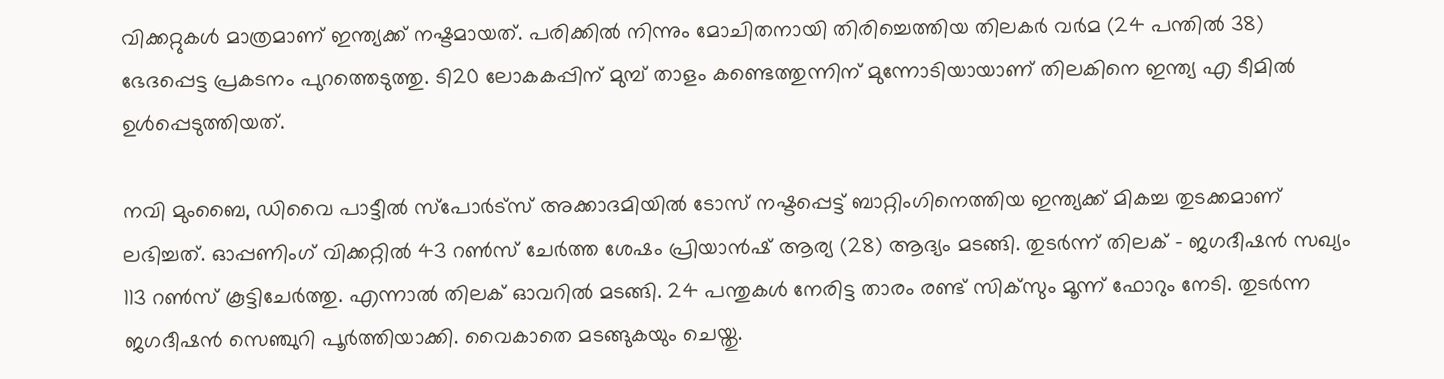വിക്കറ്റുകള്‍ മാത്രമാണ് ഇന്ത്യക്ക് നഷ്ടമായത്. പരിക്കില്‍ നിന്നും മോചിതനായി തിരിച്ചെത്തിയ തിലകര്‍ വര്‍മ (24 പന്തില്‍ 38) ഭേദപ്പെട്ട പ്രകടനം പുറത്തെടുത്തു. ടി20 ലോകകപ്പിന് മുമ്പ് താളം കണ്ടെത്തുന്നിന് മുന്നോടിയായാണ് തിലകിനെ ഇന്ത്യ എ ടീമില്‍ ഉള്‍പ്പെടുത്തിയത്.

നവി മുംബൈ, ഡിവൈ പാട്ടീല്‍ സ്‌പോര്‍ട്‌സ് അക്കാദമിയില്‍ ടോസ് നഷ്ടപ്പെട്ട് ബാറ്റിംഗിനെത്തിയ ഇന്ത്യക്ക് മികച്ച തുടക്കമാണ് ലഭിച്ചത്. ഓപ്പണിംഗ് വിക്കറ്റില്‍ 43 റണ്‍സ് ചേര്‍ത്ത ശേഷം പ്രിയാന്‍ഷ് ആര്യ (28) ആദ്യം മടങ്ങി. തുടര്‍ന്ന് തിലക് - ജഗദീഷന്‍ സഖ്യം 113 റണ്‍സ് കൂട്ടിചേര്‍ത്തു. എന്നാല്‍ തിലക് ഓവറില്‍ മടങ്ങി. 24 പന്തുകള്‍ നേരിട്ട താരം രണ്ട് സിക്‌സും മൂന്ന് ഫോറും നേടി. തുടര്‍ന്ന ജഗദീഷന്‍ സെഞ്ചുറി പൂര്‍ത്തിയാക്കി. വൈകാതെ മടങ്ങുകയും ചെയ്തു.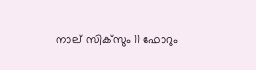നാല് സിക്‌സും 11 ഫോറും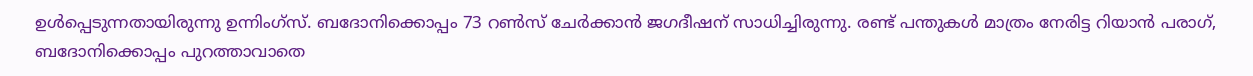ഉള്‍പ്പെടുന്നതായിരുന്നു ഉന്നിംഗ്‌സ്. ബദോനിക്കൊപ്പം 73 റണ്‍സ് ചേര്‍ക്കാന്‍ ജഗദീഷന് സാധിച്ചിരുന്നു. രണ്ട് പന്തുകള്‍ മാത്രം നേരിട്ട റിയാന്‍ പരാഗ്, ബദോനിക്കൊപ്പം പുറത്താവാതെ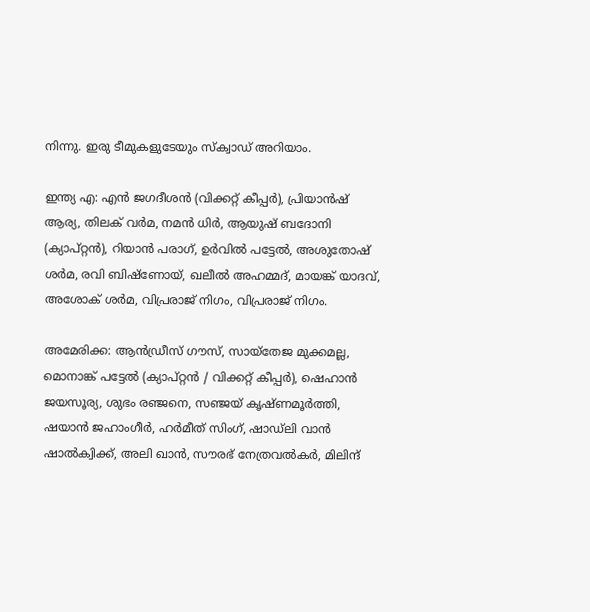നിന്നു. ഇരു ടീമുകളുടേയും സ്‌ക്വാഡ് അറിയാം.

ഇന്ത്യ എ: എന്‍ ജഗദീശന്‍ (വിക്കറ്റ് കീപ്പര്‍), പ്രിയാന്‍ഷ് ആര്യ, തിലക് വര്‍മ, നമന്‍ ധിര്‍, ആയുഷ് ബദോനി (ക്യാപ്റ്റന്‍), റിയാന്‍ പരാഗ്, ഉര്‍വില്‍ പട്ടേല്‍, അശുതോഷ് ശര്‍മ, രവി ബിഷ്ണോയ്, ഖലീല്‍ അഹമ്മദ്, മായങ്ക് യാദവ്, അശോക് ശര്‍മ, വിപ്രരാജ് നിഗം, വിപ്രരാജ് നിഗം.

അമേരിക്ക: ആന്‍ഡ്രീസ് ഗൗസ്, സായ്‌തേജ മുക്കമല്ല, മൊനാങ്ക് പട്ടേല്‍ (ക്യാപ്റ്റന്‍ / വിക്കറ്റ് കീപ്പര്‍), ഷെഹാന്‍ ജയസൂര്യ, ശുഭം രഞ്ജനെ, സഞ്ജയ് കൃഷ്ണമൂര്‍ത്തി, ഷയാന്‍ ജഹാംഗീര്‍, ഹര്‍മീത് സിംഗ്, ഷാഡ്ലി വാന്‍ ഷാല്‍ക്വിക്ക്, അലി ഖാന്‍, സൗരഭ് നേത്രവല്‍കര്‍, മിലിന്ദ്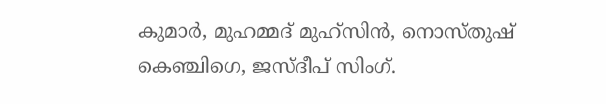കുമാര്‍, മുഹമ്മദ് മുഹ്‌സിന്‍, നൊസ്തുഷ് കെഞ്ചിഗെ, ജസ്ദീപ് സിംഗ്.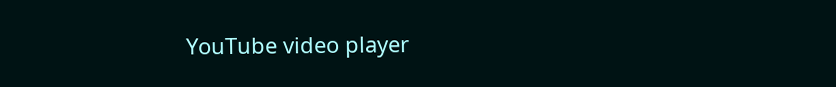YouTube video player